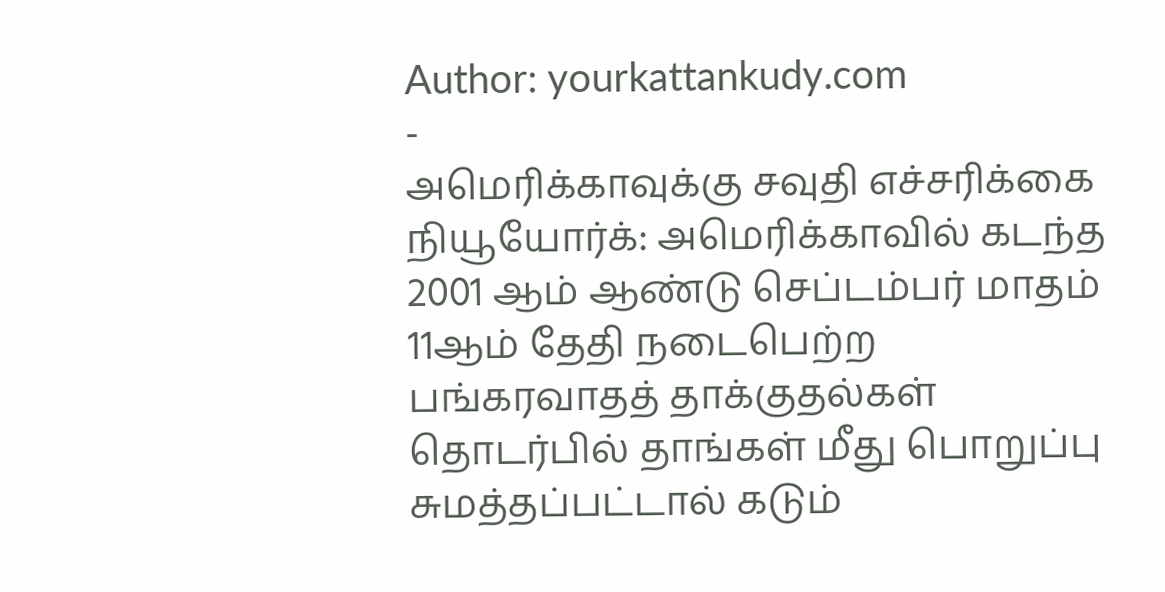Author: yourkattankudy.com
-
அமெரிக்காவுக்கு சவுதி எச்சரிக்கை
நியூயோர்க்: அமெரிக்காவில் கடந்த 2001 ஆம் ஆண்டு செப்டம்பர் மாதம் 11ஆம் தேதி நடைபெற்ற பங்கரவாதத் தாக்குதல்கள் தொடர்பில் தாங்கள் மீது பொறுப்பு சுமத்தப்பட்டால் கடும்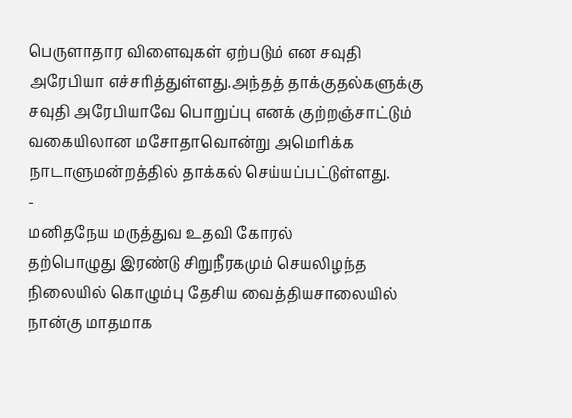பெருளாதார விளைவுகள் ஏற்படும் என சவுதி அரேபியா எச்சரித்துள்ளது.அந்தத் தாக்குதல்களுக்கு சவுதி அரேபியாவே பொறுப்பு எனக் குற்றஞ்சாட்டும் வகையிலான மசோதாவொன்று அமெரிக்க நாடாளுமன்றத்தில் தாக்கல் செய்யப்பட்டுள்ளது.
-
மனிதநேய மருத்துவ உதவி கோரல்
தற்பொழுது இரண்டு சிறுநீரகமும் செயலிழந்த நிலையில் கொழும்பு தேசிய வைத்தியசாலையில் நான்கு மாதமாக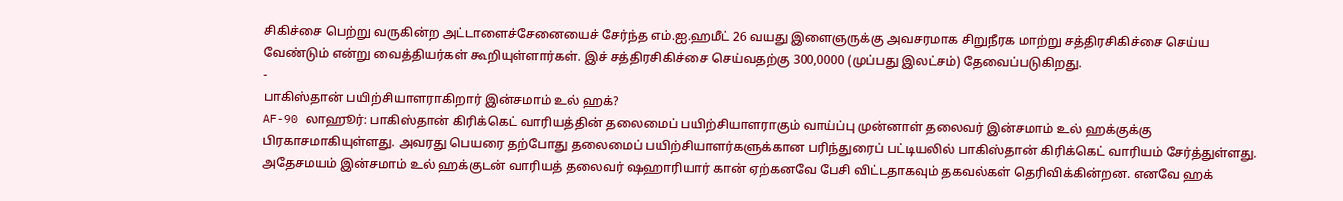சிகிச்சை பெற்று வருகின்ற அட்டாளைச்சேனையைச் சேர்ந்த எம்.ஐ.ஹமீட் 26 வயது இளைஞருக்கு அவசரமாக சிறுநீரக மாற்று சத்திரசிகிச்சை செய்ய வேண்டும் என்று வைத்தியர்கள் கூறியுள்ளார்கள். இச் சத்திரசிகிச்சை செய்வதற்கு 300,0000 (முப்பது இலட்சம்) தேவைப்படுகிறது.
-
பாகிஸ்தான் பயிற்சியாளராகிறார் இன்சமாம் உல் ஹக்?
AF-90 லாஹூர்: பாகிஸ்தான் கிரிக்கெட் வாரியத்தின் தலைமைப் பயிற்சியாளராகும் வாய்ப்பு முன்னாள் தலைவர் இன்சமாம் உல் ஹக்குக்கு பிரகாசமாகியுள்ளது. அவரது பெயரை தற்போது தலைமைப் பயிற்சியாளர்களுக்கான பரிந்துரைப் பட்டியலில் பாகிஸ்தான் கிரிக்கெட் வாரியம் சேர்த்துள்ளது. அதேசமயம் இன்சமாம் உல் ஹக்குடன் வாரியத் தலைவர் ஷஹாரியார் கான் ஏற்கனவே பேசி விட்டதாகவும் தகவல்கள் தெரிவிக்கின்றன. எனவே ஹக்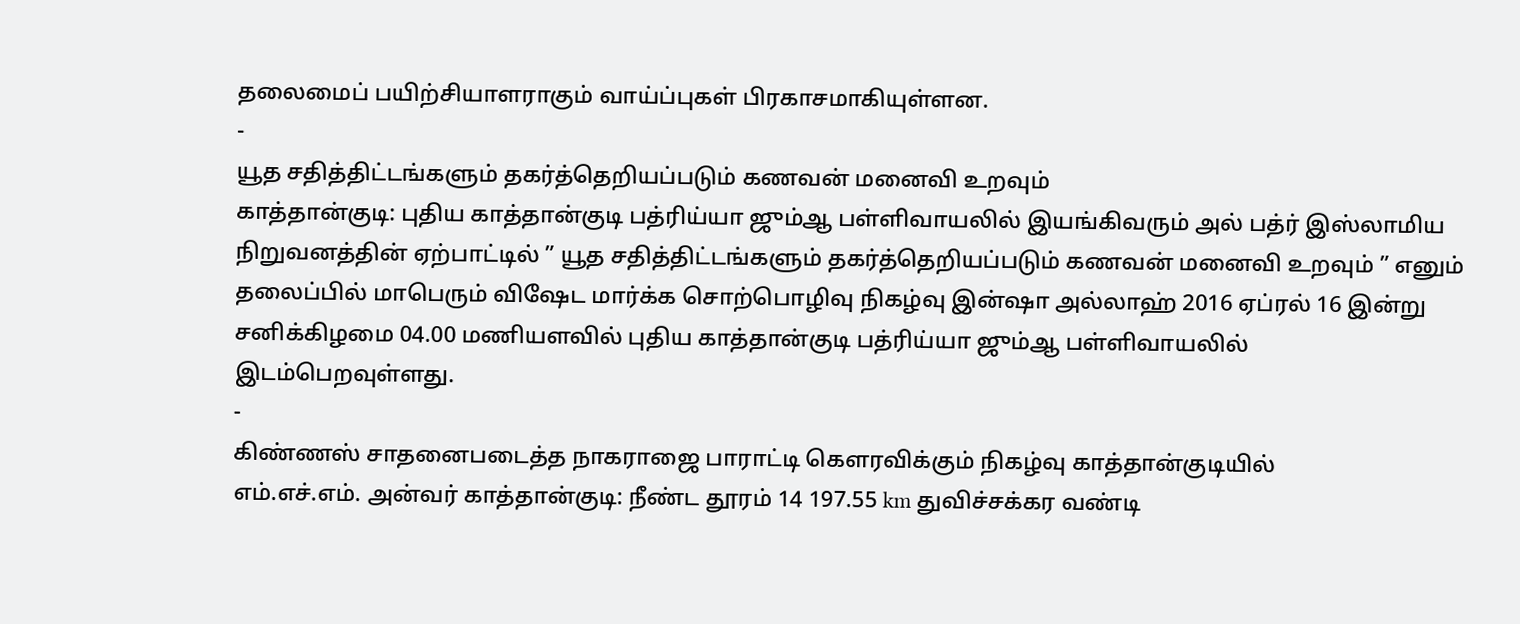தலைமைப் பயிற்சியாளராகும் வாய்ப்புகள் பிரகாசமாகியுள்ளன.
-
யூத சதித்திட்டங்களும் தகர்த்தெறியப்படும் கணவன் மனைவி உறவும்
காத்தான்குடி: புதிய காத்தான்குடி பத்ரிய்யா ஜும்ஆ பள்ளிவாயலில் இயங்கிவரும் அல் பத்ர் இஸ்லாமிய நிறுவனத்தின் ஏற்பாட்டில் ” யூத சதித்திட்டங்களும் தகர்த்தெறியப்படும் கணவன் மனைவி உறவும் ” எனும் தலைப்பில் மாபெரும் விஷேட மார்க்க சொற்பொழிவு நிகழ்வு இன்ஷா அல்லாஹ் 2016 ஏப்ரல் 16 இன்று சனிக்கிழமை 04.00 மணியளவில் புதிய காத்தான்குடி பத்ரிய்யா ஜும்ஆ பள்ளிவாயலில் இடம்பெறவுள்ளது.
-
கிண்ணஸ் சாதனைபடைத்த நாகராஜை பாராட்டி கௌரவிக்கும் நிகழ்வு காத்தான்குடியில்
எம்.எச்.எம். அன்வர் காத்தான்குடி: நீண்ட தூரம் 14 197.55 km துவிச்சக்கர வண்டி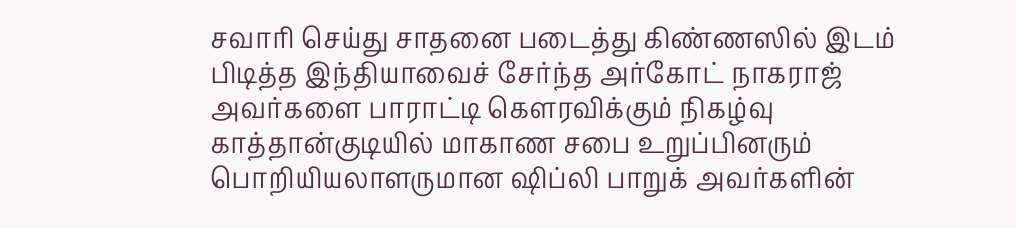சவாரி செய்து சாதனை படைத்து கிண்ணஸில் இடம் பிடித்த இந்தியாவைச் சேர்ந்த அர்கோட் நாகராஜ் அவர்களை பாராட்டி கௌரவிக்கும் நிகழ்வு காத்தான்குடியில் மாகாண சபை உறுப்பினரும் பொறியியலாளருமான ஷிப்லி பாறுக் அவர்களின்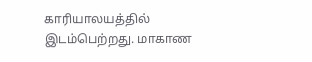காரியாலயத்தில் இடம்பெற்றது. மாகாண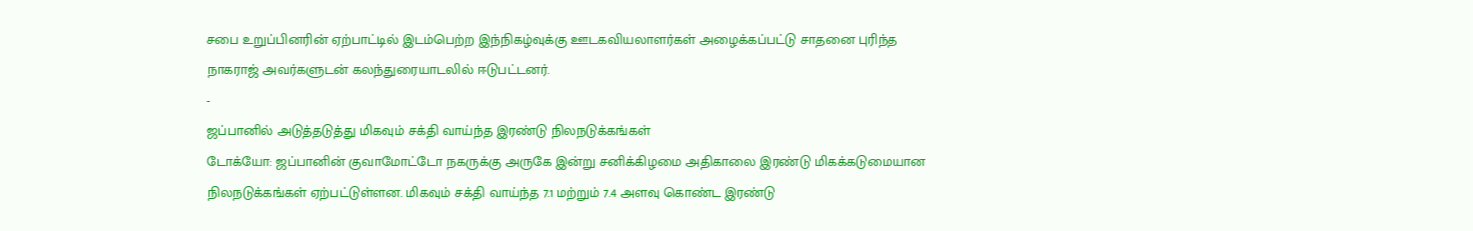சபை உறுப்பினரின் ஏற்பாட்டில் இடம்பெற்ற இந்நிகழ்வுக்கு ஊடகவியலாளர்கள் அழைக்கப்பட்டு சாதனை புரிந்த நாகராஜ் அவர்களுடன் கலந்துரையாடலில் ஈடுபட்டனர்.
-
ஜப்பானில் அடுத்தடுத்து மிகவும் சக்தி வாய்ந்த இரண்டு நிலநடுக்கங்கள்
டோக்யோ: ஜப்பானின் குவாமோட்டோ நகருக்கு அருகே இன்று சனிக்கிழமை அதிகாலை இரண்டு மிகக்கடுமையான நிலநடுக்கங்கள் ஏற்பட்டுள்ளன. மிகவும் சக்தி வாய்ந்த 7.1 மற்றும் 7.4 அளவு கொண்ட இரண்டு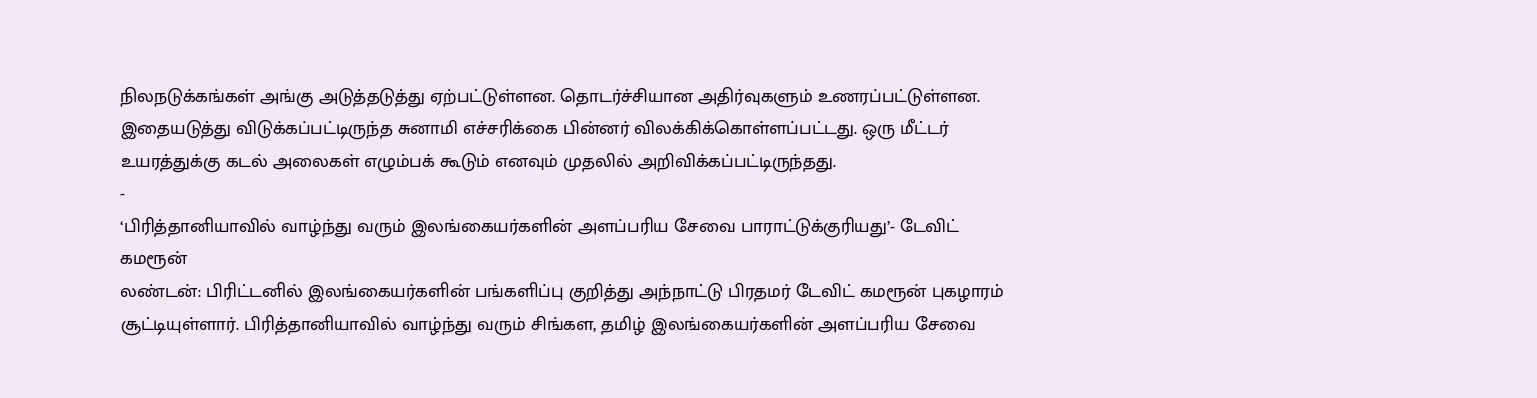நிலநடுக்கங்கள் அங்கு அடுத்தடுத்து ஏற்பட்டுள்ளன. தொடர்ச்சியான அதிர்வுகளும் உணரப்பட்டுள்ளன. இதையடுத்து விடுக்கப்பட்டிருந்த சுனாமி எச்சரிக்கை பின்னர் விலக்கிக்கொள்ளப்பட்டது. ஒரு மீட்டர் உயரத்துக்கு கடல் அலைகள் எழும்பக் கூடும் எனவும் முதலில் அறிவிக்கப்பட்டிருந்தது.
-
‘பிரித்தானியாவில் வாழ்ந்து வரும் இலங்கையர்களின் அளப்பரிய சேவை பாராட்டுக்குரியது’- டேவிட் கமரூன்
லண்டன்: பிரிட்டனில் இலங்கையர்களின் பங்களிப்பு குறித்து அந்நாட்டு பிரதமர் டேவிட் கமரூன் புகழாரம் சூட்டியுள்ளார். பிரித்தானியாவில் வாழ்ந்து வரும் சிங்கள, தமிழ் இலங்கையர்களின் அளப்பரிய சேவை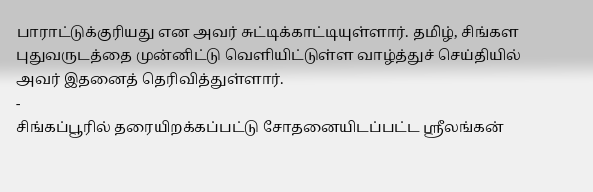பாராட்டுக்குரியது என அவர் சுட்டிக்காட்டியுள்ளார். தமிழ், சிங்கள புதுவருடத்தை முன்னிட்டு வெளியிட்டுள்ள வாழ்த்துச் செய்தியில் அவர் இதனைத் தெரிவித்துள்ளார்.
-
சிங்கப்பூரில் தரையிறக்கப்பட்டு சோதனையிடப்பட்ட ஸ்ரீலங்கன்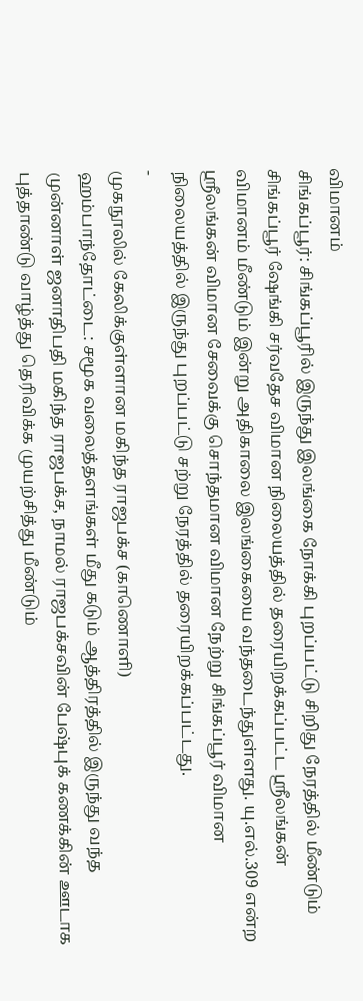விமானம்
சிங்கப்பூர்: சிங்கப்பூரில் இருந்து இலங்கை நோக்கி புறப்பட்டு சிறிது நேரத்தில் மீண்டும் சிங்கப்பூர் ஷேங்கி சர்வதேச விமான நிலையத்தில் தரையிறக்கப்பட்ட ஸ்ரீலங்கன் விமானம் மீண்டும் இன்று அதிகாலை இலங்கையை வந்தடைந்துள்ளது. யு.எல்.309 என்ற ஸ்ரீலங்கன் விமான சேவைக்கு சொந்தமான விமான நேற்று சிங்கப்பூர் விமான நிலையத்தில் இருந்து புறப்பட்டு சற்று நேரத்தில் தரையிறக்கப்பட்டது.
-
முகநூலில் கேலிக்குள்ளான மகிந்த ராஜபக்ச (காணொளி)
ஹம்பாந்தோட்டை: சமூக வலைத்தளங்கள் மீது கடும் ஆத்திரத்தில் இருந்து வந்த முன்னாள் ஜனாதிபதி மகிந்த ராஜபக்ச, நாமல் ராஜபக்சவின் பேஷ்புக் கணக்கின் ஊடாக புத்தாண்டு வாழ்த்து தெரிவிக்க முயற்சித்து மீண்டும்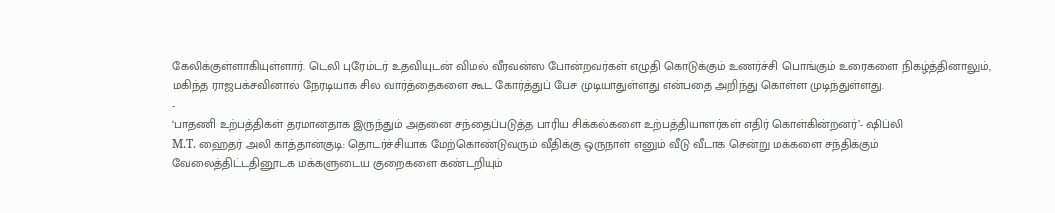கேலிக்குள்ளாகியுள்ளார். டெலி புரேம்டர் உதவியுடன் விமல் வீரவன்ஸ போன்றவர்கள் எழுதி கொடுக்கும் உணர்ச்சி பொங்கும் உரைகளை நிகழ்த்தினாலும், மகிந்த ராஜபக்சவினால் நேரடியாக சில வார்த்தைகளை கூட கோர்த்துப் பேச முடியாதுள்ளது என்பதை அறிந்து கொள்ள முடிந்துள்ளது.
-
‘பாதணி உற்பத்திகள் தரமானதாக இருந்தும் அதனை சந்தைப்படுத்த பாரிய சிக்கல்களை உற்பத்தியாளர்கள் எதிர் கொள்கின்றனர்’- ஷிப்லி
M.T. ஹைதர் அலி காத்தான்குடி: தொடர்ச்சியாக மேற்கொண்டுவரும் வீதிக்கு ஒருநாள் எனும் வீடு வீடாக சென்று மக்களை சந்திக்கும் வேலைத்திட்டதினூடக மக்களுடைய குறைகளை கண்டறியும்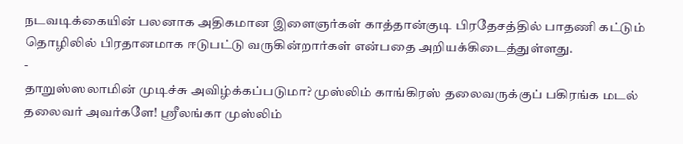நடவடிக்கையின் பலனாக அதிகமான இளைஞர்கள் காத்தான்குடி பிரதேசத்தில் பாதணி கட்டும் தொழிலில் பிரதானமாக ஈடுபட்டு வருகின்றார்கள் என்பதை அறியக்கிடைத்துள்ளது.
-
தாறுஸ்ஸலாமின் முடிச்சு அவிழ்க்கப்படுமா? முஸ்லிம் காங்கிரஸ் தலைவருக்குப் பகிரங்க மடல்
தலைவர் அவர்களே! ஸ்ரீலங்கா முஸ்லிம்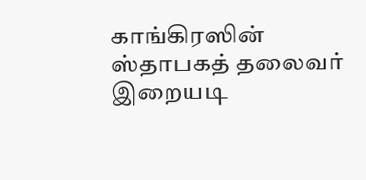காங்கிரஸின் ஸ்தாபகத் தலைவர் இறையடி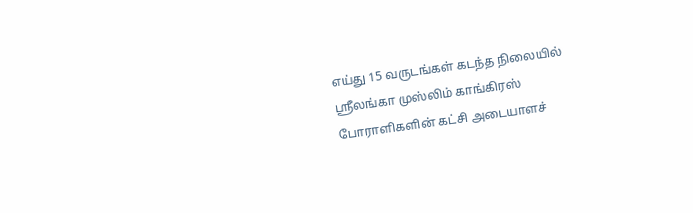எய்து 15 வருடங்கள் கடந்த நிலையில் ஸ்ரீலங்கா முஸ்லிம் காங்கிரஸ் போராளிகளின் கட்சி அடையாளச்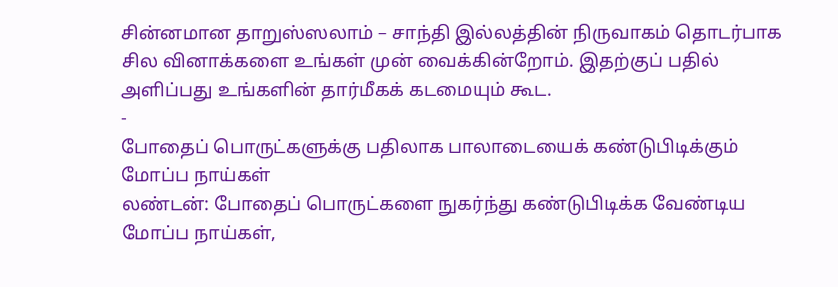சின்னமான தாறுஸ்ஸலாம் – சாந்தி இல்லத்தின் நிருவாகம் தொடர்பாக சில வினாக்களை உங்கள் முன் வைக்கின்றோம். இதற்குப் பதில் அளிப்பது உங்களின் தார்மீகக் கடமையும் கூட.
-
போதைப் பொருட்களுக்கு பதிலாக பாலாடையைக் கண்டுபிடிக்கும் மோப்ப நாய்கள்
லண்டன்: போதைப் பொருட்களை நுகர்ந்து கண்டுபிடிக்க வேண்டிய மோப்ப நாய்கள்,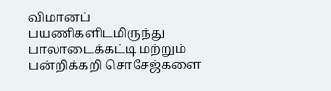விமானப் பயணிகளிடமிருந்து பாலாடைக்கட்டி மற்றும் பன்றிக்கறி சொசேஜ்களை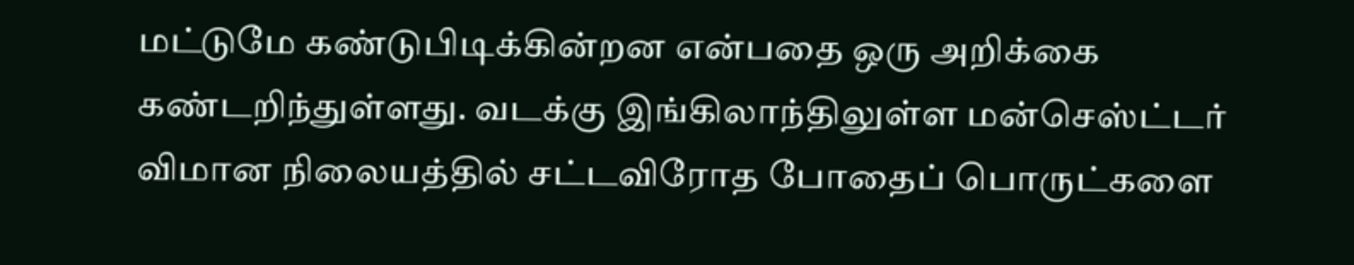மட்டுமே கண்டுபிடிக்கின்றன என்பதை ஒரு அறிக்கை கண்டறிந்துள்ளது. வடக்கு இங்கிலாந்திலுள்ள மன்செஸ்ட்டர் விமான நிலையத்தில் சட்டவிரோத போதைப் பொருட்களை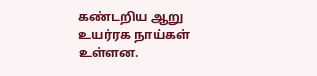கண்டறிய ஆறு உயர்ரக நாய்கள் உள்ளன.